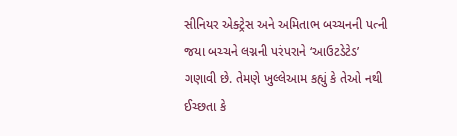સીનિયર એક્ટ્રેસ અને અમિતાભ બચ્ચનની પત્ની જયા બચ્ચને લગ્નની પરંપરાને ‘આઉટડેટેડ’ ગણાવી છે. તેમણે ખુલ્લેઆમ કહ્યું કે તેઓ નથી ઈચ્છતા કે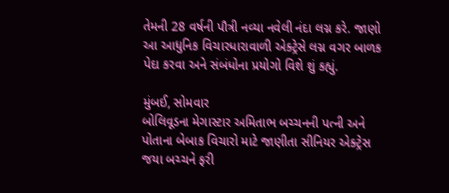તેમની 28 વર્ષની પૌત્રી નવ્યા નવેલી નંદા લગ્ન કરે. જાણો આ આધુનિક વિચારધારાવાળી એક્ટ્રેસે લગ્ન વગર બાળક પેદા કરવા અને સંબંધોના પ્રયોગો વિશે શું કહ્યું.

મુંબઈ, સોમવાર
બોલિવૂડના મેગાસ્ટાર અમિતાભ બચ્ચનની પત્ની અને પોતાના બેબાક વિચારો માટે જાણીતા સીનિયર એક્ટ્રેસ જયા બચ્ચને ફરી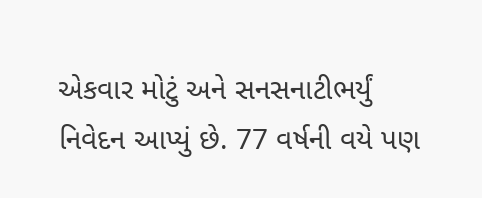એકવાર મોટું અને સનસનાટીભર્યું નિવેદન આપ્યું છે. 77 વર્ષની વયે પણ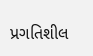પ્રગતિશીલ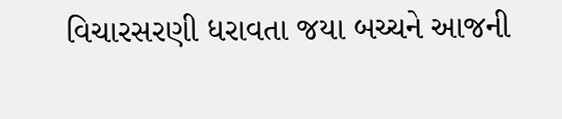વિચારસરણી ધરાવતા જયા બચ્ચને આજની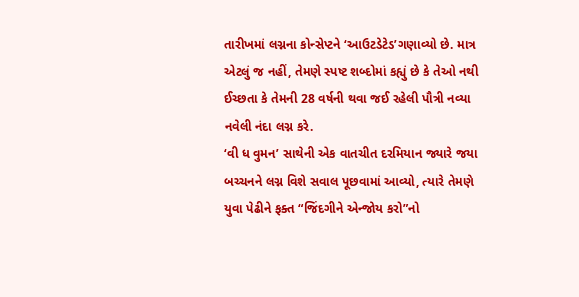તારીખમાં લગ્નના કોન્સેપ્ટને ‘આઉટડેટેડ’ગણાવ્યો છે. માત્ર એટલું જ નહીં, તેમણે સ્પષ્ટ શબ્દોમાં કહ્યું છે કે તેઓ નથી ઈચ્છતા કે તેમની 28 વર્ષની થવા જઈ રહેલી પૌત્રી નવ્યા નવેલી નંદા લગ્ન કરે.
‘વી ધ વુમન’ સાથેની એક વાતચીત દરમિયાન જ્યારે જયા બચ્ચનને લગ્ન વિશે સવાલ પૂછવામાં આવ્યો, ત્યારે તેમણે યુવા પેઢીને ફક્ત “જિંદગીને એન્જોય કરો”નો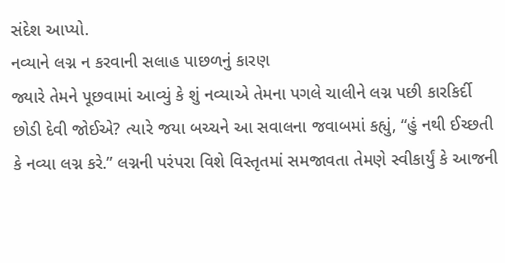સંદેશ આપ્યો.
નવ્યાને લગ્ન ન કરવાની સલાહ પાછળનું કારણ
જ્યારે તેમને પૂછવામાં આવ્યું કે શું નવ્યાએ તેમના પગલે ચાલીને લગ્ન પછી કારકિર્દી છોડી દેવી જોઈએ? ત્યારે જયા બચ્ચને આ સવાલના જવાબમાં કહ્યું, “હું નથી ઈચ્છતી કે નવ્યા લગ્ન કરે.” લગ્નની પરંપરા વિશે વિસ્તૃતમાં સમજાવતા તેમણે સ્વીકાર્યું કે આજની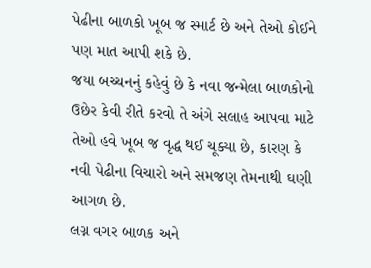પેઢીના બાળકો ખૂબ જ સ્માર્ટ છે અને તેઓ કોઈને પણ માત આપી શકે છે.
જયા બચ્ચનનું કહેવું છે કે નવા જન્મેલા બાળકોનો ઉછેર કેવી રીતે કરવો તે અંગે સલાહ આપવા માટે તેઓ હવે ખૂબ જ વૃદ્ધ થઈ ચૂક્યા છે, કારણ કે નવી પેઢીના વિચારો અને સમજણ તેમનાથી ઘણી આગળ છે.
લગ્ન વગર બાળક અને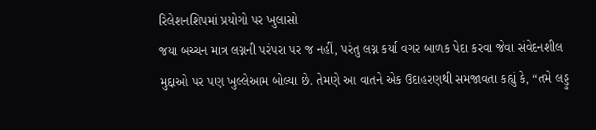રિલેશનશિપમાં પ્રયોગો પર ખુલાસો
જયા બચ્ચન માત્ર લગ્નની પરંપરા પર જ નહીં, પરંતુ લગ્ન કર્યા વગર બાળક પેદા કરવા જેવા સંવેદનશીલ મુદ્દાઓ પર પણ ખુલ્લેઆમ બોલ્યા છે. તેમણે આ વાતને એક ઉદાહરણથી સમજાવતા કહ્યું કે, “તમે લડ્ડુ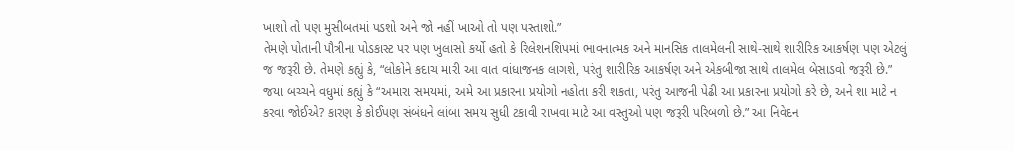ખાશો તો પણ મુસીબતમાં પડશો અને જો નહીં ખાઓ તો પણ પસ્તાશો.”
તેમણે પોતાની પૌત્રીના પોડકાસ્ટ પર પણ ખુલાસો કર્યો હતો કે રિલેશનશિપમાં ભાવનાત્મક અને માનસિક તાલમેલની સાથે-સાથે શારીરિક આકર્ષણ પણ એટલું જ જરૂરી છે. તેમણે કહ્યું કે, “લોકોને કદાચ મારી આ વાત વાંધાજનક લાગશે, પરંતુ શારીરિક આકર્ષણ અને એકબીજા સાથે તાલમેલ બેસાડવો જરૂરી છે.”
જયા બચ્ચને વધુમાં કહ્યું કે “અમારા સમયમાં, અમે આ પ્રકારના પ્રયોગો નહોતા કરી શકતા, પરંતુ આજની પેઢી આ પ્રકારના પ્રયોગો કરે છે, અને શા માટે ન કરવા જોઈએ? કારણ કે કોઈપણ સંબંધને લાંબા સમય સુધી ટકાવી રાખવા માટે આ વસ્તુઓ પણ જરૂરી પરિબળો છે.” આ નિવેદન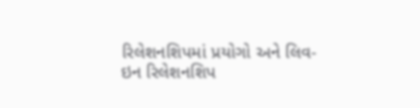રિલેશનશિપમાં પ્રયોગો અને લિવ-ઇન રિલેશનશિપ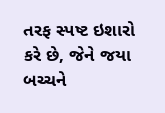તરફ સ્પષ્ટ ઇશારો કરે છે, જેને જયા બચ્ચને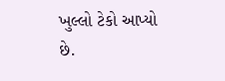ખુલ્લો ટેકો આપ્યો છે.